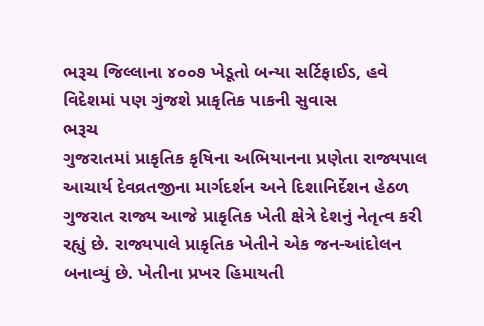ભરૂચ જિલ્લાના ૪૦૦૭ ખેડૂતો બન્યા સર્ટિફાઈડ, હવે વિદેશમાં પણ ગુંજશે પ્રાકૃતિક પાકની સુવાસ
ભરૂચ
ગુજરાતમાં પ્રાકૃતિક કૃષિના અભિયાનના પ્રણેતા રાજ્યપાલ આચાર્ય દેવવ્રતજીના માર્ગદર્શન અને દિશાનિર્દેશન હેઠળ ગુજરાત રાજ્ય આજે પ્રાકૃતિક ખેતી ક્ષેત્રે દેશનું નેતૃત્વ કરી રહ્યું છે. રાજ્યપાલે પ્રાકૃતિક ખેતીને એક જન-આંદોલન બનાવ્યું છે. ખેતીના પ્રખર હિમાયતી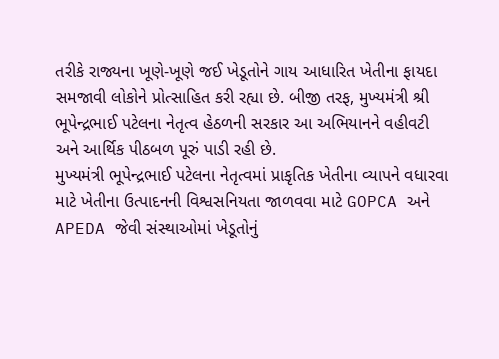તરીકે રાજ્યના ખૂણે-ખૂણે જઈ ખેડૂતોને ગાય આધારિત ખેતીના ફાયદા સમજાવી લોકોને પ્રોત્સાહિત કરી રહ્યા છે. બીજી તરફ, મુખ્યમંત્રી શ્રી ભૂપેન્દ્રભાઈ પટેલના નેતૃત્વ હેઠળની સરકાર આ અભિયાનને વહીવટી અને આર્થિક પીઠબળ પૂરું પાડી રહી છે.
મુખ્યમંત્રી ભૂપેન્દ્રભાઈ પટેલના નેતૃત્વમાં પ્રાકૃતિક ખેતીના વ્યાપને વધારવા માટે ખેતીના ઉત્પાદનની વિશ્વસનિયતા જાળવવા માટે GOPCA અને APEDA જેવી સંસ્થાઓમાં ખેડૂતોનું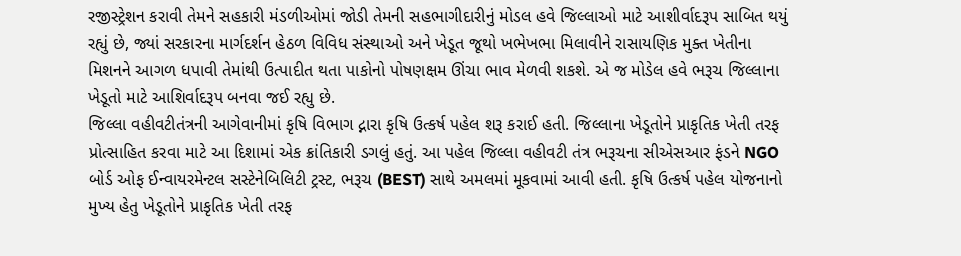રજીસ્ટ્રેશન કરાવી તેમને સહકારી મંડળીઓમાં જોડી તેમની સહભાગીદારીનું મોડલ હવે જિલ્લાઓ માટે આશીર્વાદરૂપ સાબિત થયું રહ્યું છે, જ્યાં સરકારના માર્ગદર્શન હેઠળ વિવિધ સંસ્થાઓ અને ખેડૂત જૂથો ખભેખભા મિલાવીને રાસાયણિક મુક્ત ખેતીના મિશનને આગળ ધપાવી તેમાંથી ઉત્પાદીત થતા પાકોનો પોષણક્ષમ ઊંચા ભાવ મેળવી શકશે. એ જ મોડેલ હવે ભરૂચ જિલ્લાના ખેડૂતો માટે આશિર્વાદરૂપ બનવા જઈ રહ્યુ છે.
જિલ્લા વહીવટીતંત્રની આગેવાનીમાં કૃષિ વિભાગ દ્નારા કૃષિ ઉત્કર્ષ પહેલ શરૂ કરાઈ હતી. જિલ્લાના ખેડૂતોને પ્રાકૃતિક ખેતી તરફ પ્રોત્સાહિત કરવા માટે આ દિશામાં એક ક્રાંતિકારી ડગલું હતું. આ પહેલ જિલ્લા વહીવટી તંત્ર ભરૂચના સીએસઆર ફંડને NGO બોર્ડ ઓફ ઈન્વાયરમેન્ટલ સસ્ટેનેબિલિટી ટ્રસ્ટ, ભરૂચ (BEST) સાથે અમલમાં મૂકવામાં આવી હતી. કૃષિ ઉત્કર્ષ પહેલ યોજનાનો મુખ્ય હેતુ ખેડૂતોને પ્રાકૃતિક ખેતી તરફ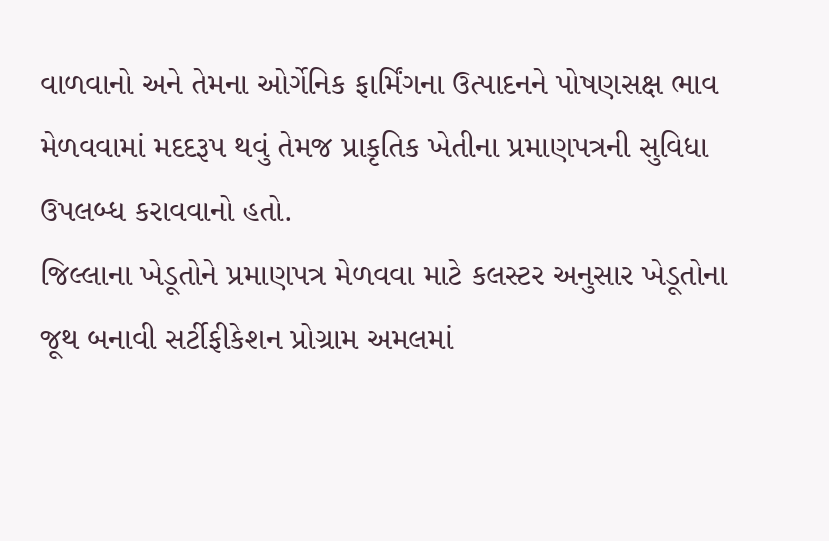વાળવાનો અને તેમના ઓર્ગેનિક ફાર્મિંગના ઉત્પાદનને પોષણસક્ષ ભાવ મેળવવામાં મદદરૂપ થવું તેમજ પ્રાકૃતિક ખેતીના પ્રમાણપત્રની સુવિધા ઉપલબ્ધ કરાવવાનો હતો.
જિલ્લાના ખેડૂતોને પ્રમાણપત્ર મેળવવા માટે કલસ્ટર અનુસાર ખેડૂતોના જૂથ બનાવી સર્ટીફીકેશન પ્રોગ્રામ અમલમાં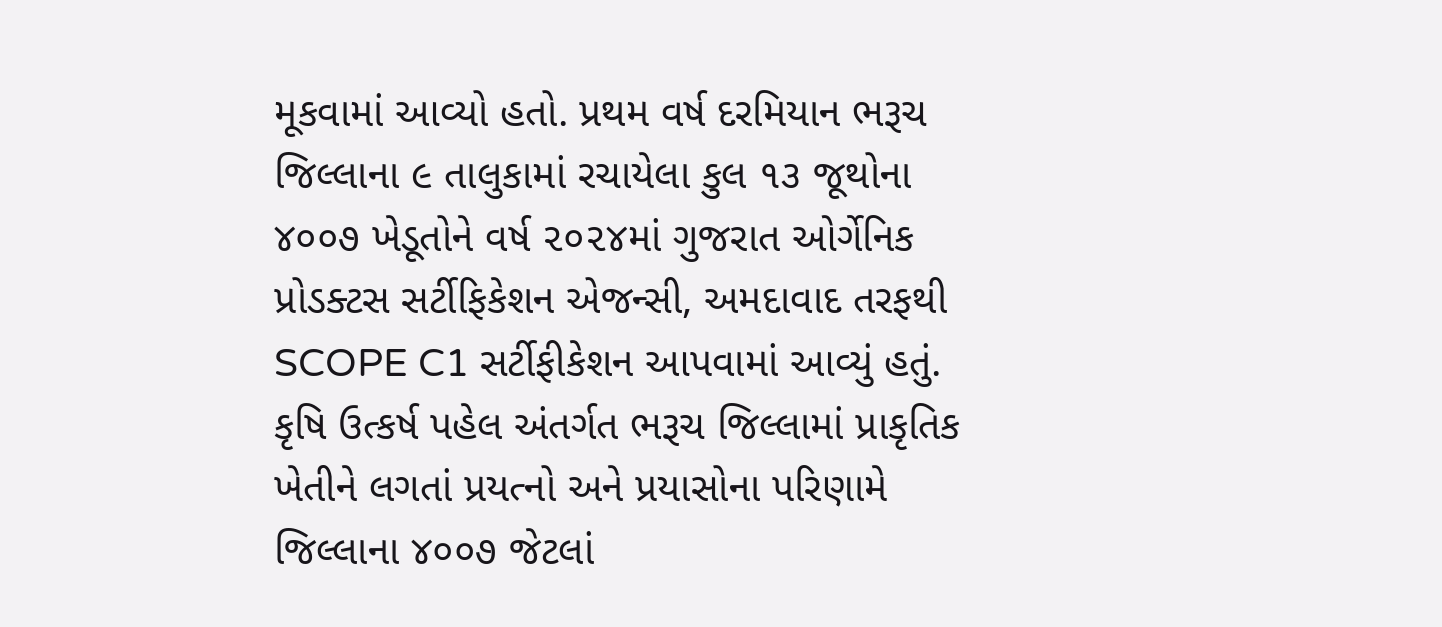મૂકવામાં આવ્યો હતો. પ્રથમ વર્ષ દરમિયાન ભરૂચ જિલ્લાના ૯ તાલુકામાં રચાયેલા કુલ ૧૩ જૂથોના ૪૦૦૭ ખેડૂતોને વર્ષ ૨૦૨૪માં ગુજરાત ઓર્ગેનિક પ્રોડક્ટસ સર્ટીફિકેશન એજન્સી, અમદાવાદ તરફથી SCOPE C1 સર્ટીફીકેશન આપવામાં આવ્યું હતું. કૃષિ ઉત્કર્ષ પહેલ અંતર્ગત ભરૂચ જિલ્લામાં પ્રાકૃતિક ખેતીને લગતાં પ્રયત્નો અને પ્રયાસોના પરિણામે જિલ્લાના ૪૦૦૭ જેટલાં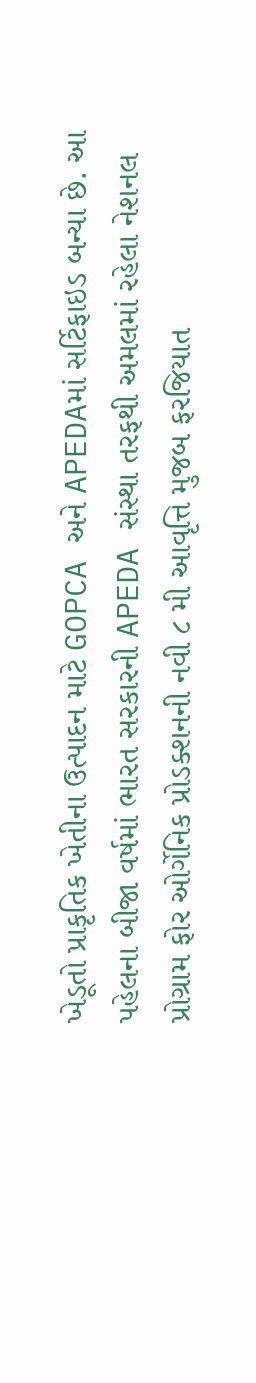ખેડૂતો પ્રાકૃતિક ખેતીના ઉત્પાદન માટે GOPCA અને APEDAમાં સર્ટિફાઇડ બન્યા છે. આ પહેલના બીજા વર્ષમાં ભારત સરકારની APEDA સંસ્થા તરફથી અમલમાં રહેલા નેશનલ પ્રોગ્રામ ફોર ઓર્ગેનિક પ્રોડક્શનની નવી ૮ મી આવૃત્તિ મુજબ ફરજિયાત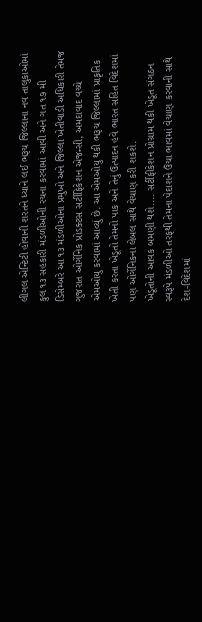લીગલ એન્ટિટી હોવાની શરતને ધ્યાને લઈ ભરૂચ જિલ્લાના નવ તાલુકાઓમાં કુલ ૧૩ સહકારી મંડળીઓની રચના કરવામાં આવી અને ગત ૧૭ મી ડિસેમ્બરે આ ૧૩ મંડળીઓના પ્રમુખો અને જિલ્લા ખેતીવાડી અધિકારી તેમજ ગુજરાત ઓર્ગેનિક પ્રોડક્ટસ સર્ટીફિકેશન એજન્સી, અમદાવાદ વચ્ચે એમઓયુ કરવામાં આવ્યું છે. આ એમઓયુ થકી ભરૂચ જિલ્લામાં પ્રાકૃતિક ખેતી કરતા ખેડૂતો તેમનો પાક અને તેનું ઉત્પાદન હવે ભારત સહિત વિદેશમાં પણ ઓર્ગેનિકના લેબલ સાથે વેચાણ કરી શકશે.
ખેડૂતોની આવક બમણી થશે.... સર્ટીફીકેશન પ્રોગ્રામ થકી ખેડૂત સંગઠન સ્વરૂપે મંડળીઓ તરફથી તેમના પેદાશને ઉંચા ભાવમાં વેચાણ કરવાની સાથે દેશ-વિદેશમાં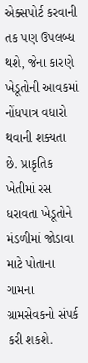એક્સપોર્ટ કરવાની તક પણ ઉપલબ્ધ થશે, જેના કારણે ખેડૂતોની આવકમાં નોંધપાત્ર વધારો થવાની શક્યતા છે. પ્રાકૃતિક ખેતીમાં રસ ધરાવતા ખેડૂતોને મંડળીમાં જોડાવા માટે પોતાના ગામના ગ્રામસેવકનો સંપર્ક કરી શકશે.